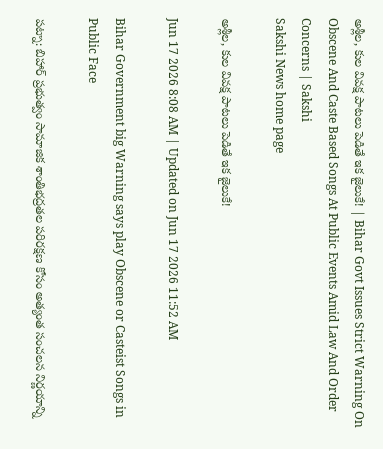అశ్లీల, కుల వివక్ష పాటలు పెడితే ఇక జైలుకే! | Bihar Govt Issues Strict Warning On Obscene And Caste Based Songs At Public Events Amid Law And Order Concerns | Sakshi
Sakshi News home page

అశ్లీల, కుల వివక్ష పాటలు పెడితే ఇక జైలుకే!

Jun 17 2026 8:08 AM | Updated on Jun 17 2026 11:52 AM

Bihar Government big Warning says play Obscene or Casteist Songs in Public Face

పట్నా: బిహార్ ప్రభుత్వం సామాజిక శాంతిభద్రతల పరిరక్షణ కోసం అత్యంత సంచలన నిర్ణయాన్ని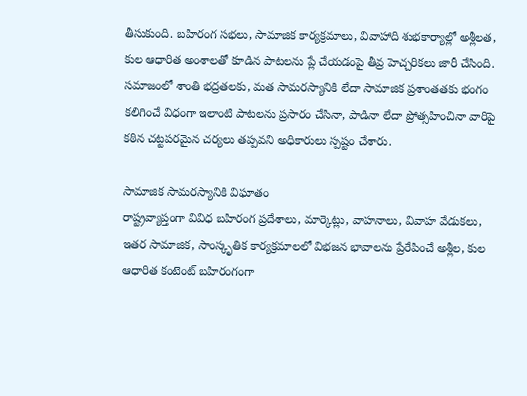తీసుకుంది. బహిరంగ సభలు, సామాజిక కార్యక్రమాలు, వివాహాది శుభకార్యాల్లో అశ్లీలత, కుల ఆధారిత అంశాలతో కూడిన పాటలను ప్లే చేయడంపై తీవ్ర హెచ్చరికలు జారీ చేసింది. సమాజంలో శాంతి భద్రతలకు, మత సామరస్యానికి లేదా సామాజిక ప్రశాంతతకు భంగం కలిగించే విధంగా ఇలాంటి పాటలను ప్రసారం చేసినా, పాడినా లేదా ప్రోత్సహించినా వారిపై కఠిన చట్టపరమైన చర్యలు తప్పవని అధికారులు స్పష్టం చేశారు.

సామాజిక సామరస్యానికి విఘాతం
రాష్ట్రవ్యాప్తంగా వివిధ బహిరంగ ప్రదేశాలు, మార్కెట్లు, వాహనాలు, వివాహ వేడుకలు, ఇతర సామాజిక, సాంస్కృతిక కార్యక్రమాలలో విభజన భావాలను ప్రేరేపించే అశ్లీల, కుల ఆధారిత కంటెంట్ బహిరంగంగా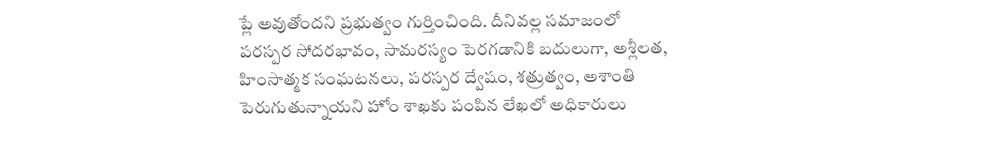ప్లే అవుతోందని ప్రభుత్వం గుర్తించింది. దీనివల్ల సమాజంలో పరస్పర సోదరభావం, సామరస్యం పెరగడానికి బదులుగా, అశ్లీలత, హింసాత్మక సంఘటనలు, పరస్పర ద్వేషం, శత్రుత్వం, అశాంతి పెరుగుతున్నాయని హోం శాఖకు పంపిన లేఖలో అధికారులు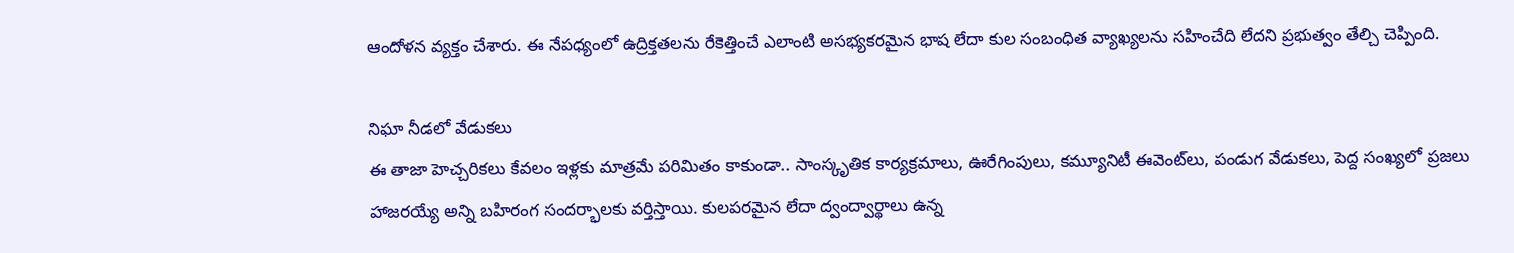ఆందోళన వ్యక్తం చేశారు. ఈ నేపధ్యంలో ఉద్రిక్తతలను రేకెత్తించే ఎలాంటి అసభ్యకరమైన భాష లేదా కుల సంబంధిత వ్యాఖ్యలను సహించేది లేదని ప్రభుత్వం తేల్చి చెప్పింది.

నిఘా నీడలో వేడుకలు
ఈ తాజా హెచ్చరికలు కేవలం ఇళ్లకు మాత్రమే పరిమితం కాకుండా.. సాంస్కృతిక కార్యక్రమాలు, ఊరేగింపులు, కమ్యూనిటీ ఈవెంట్‌లు, పండుగ వేడుకలు, పెద్ద సంఖ్యలో ప్రజలు హాజరయ్యే అన్ని బహిరంగ సందర్భాలకు వర్తిస్తాయి. కులపరమైన లేదా ద్వంద్వార్థాలు ఉన్న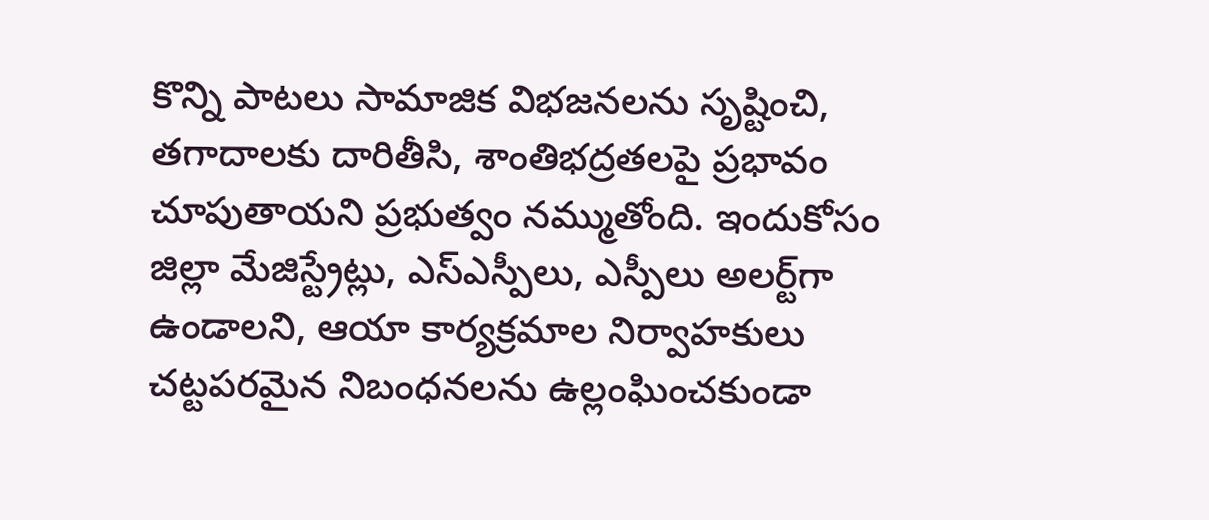కొన్ని పాటలు సామాజిక విభజనలను సృష్టించి, తగాదాలకు దారితీసి, శాంతిభద్రతలపై ప్రభావం చూపుతాయని ప్రభుత్వం నమ్ముతోంది. ఇందుకోసం జిల్లా మేజిస్ట్రేట్లు, ఎస్ఎస్పీలు, ఎస్పీలు అలర్ట్‌గా ఉండాలని, ఆయా కార్యక్రమాల నిర్వాహకులు చట్టపరమైన నిబంధనలను ఉల్లంఘించకుండా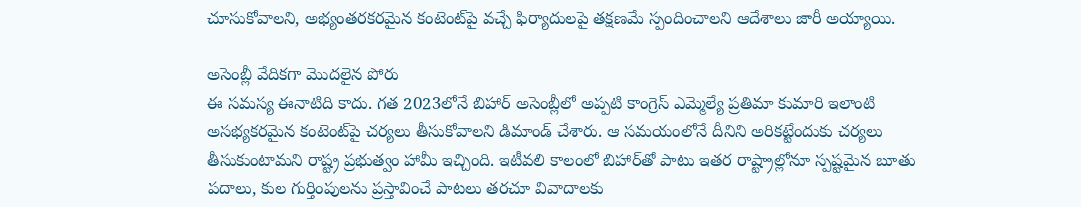చూసుకోవాలని, అభ్యంతరకరమైన కంటెంట్‌పై వచ్చే ఫిర్యాదులపై తక్షణమే స్పందించాలని ఆదేశాలు జారీ అయ్యాయి.

అసెంబ్లీ వేదికగా మొదలైన పోరు
ఈ సమస్య ఈనాటిది కాదు. గత 2023లోనే బిహార్ అసెంబ్లీలో అప్పటి కాంగ్రెస్ ఎమ్మెల్యే ప్రతిమా కుమారి ఇలాంటి అసభ్యకరమైన కంటెంట్‌పై చర్యలు తీసుకోవాలని డిమాండ్ చేశారు. ఆ సమయంలోనే దీనిని అరికట్టేందుకు చర్యలు తీసుకుంటామని రాష్ట్ర ప్రభుత్వం హామీ ఇచ్చింది. ఇటీవలి కాలంలో బిహార్‌తో పాటు ఇతర రాష్ట్రాల్లోనూ స్పష్టమైన బూతు పదాలు, కుల గుర్తింపులను ప్రస్తావించే పాటలు తరచూ వివాదాలకు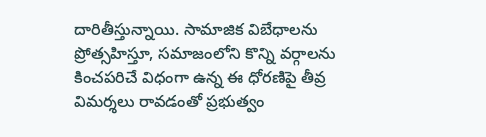దారితీస్తున్నాయి. సామాజిక విబేధాలను ప్రోత్సహిస్తూ, సమాజంలోని కొన్ని వర్గాలను కించపరిచే విధంగా ఉన్న ఈ ధోరణిపై తీవ్ర విమర్శలు రావడంతో ప్రభుత్వం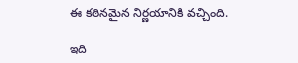ఈ కఠినమైన నిర్ణయానికి వచ్చింది.

ఇది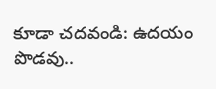కూడా చదవండి: ఉదయం పొడవు..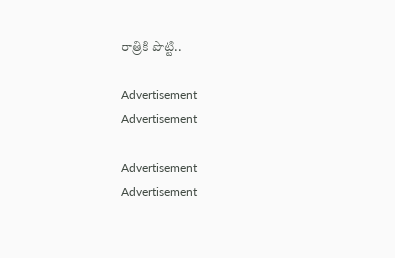రాత్రికి పొట్టి..

Advertisement
Advertisement

Advertisement
Advertisement